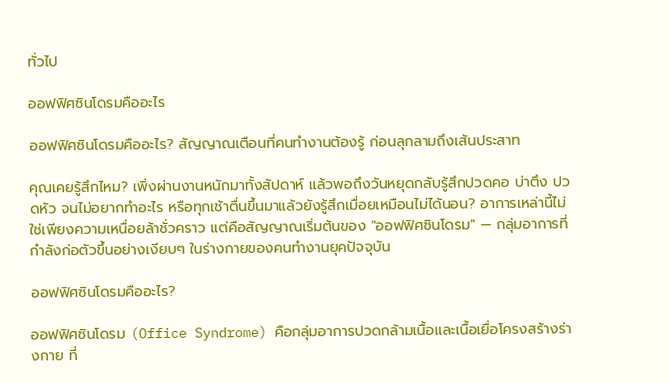ทั่วไป

ออฟฟิศซินโดรมคืออะไร

ออฟฟิศซินโดรมคืออะไร? สัญญาณเตือนที่คนทำงานต้องรู้ ก่อนลุกลามถึงเส้นประสาท

คุณเคยรู้สึกไหม? เพิ่งผ่านงานหนักมาทั้งสัปดาห์ แล้วพอถึงวันหยุดกลับรู้สึกปวดคอ บ่าตึง ปวดหัว จนไม่อยากทำอะไร หรือทุกเช้าตื่นขึ้นมาแล้วยังรู้สึกเมื่อยเหมือนไม่ได้นอน? อาการเหล่านี้ไม่ใช่เพียงความเหนื่อยล้าชั่วคราว แต่คือสัญญาณเริ่มต้นของ "ออฟฟิศซินโดรม" — กลุ่มอาการที่กำลังก่อตัวขึ้นอย่างเงียบๆ ในร่างกายของคนทำงานยุคปัจจุบัน

ออฟฟิศซินโดรมคืออะไร?

ออฟฟิศซินโดรม (Office Syndrome) คือกลุ่มอาการปวดกล้ามเนื้อและเนื้อเยื่อโครงสร้างร่างกาย ที่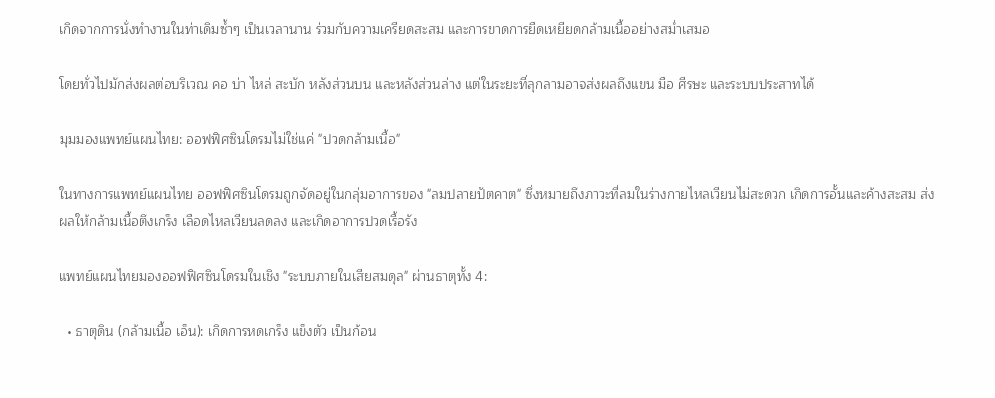เกิดจากการนั่งทำงานในท่าเดิมซ้ำๆ เป็นเวลานาน ร่วมกับความเครียดสะสม และการขาดการยืดเหยียดกล้ามเนื้ออย่างสม่ำเสมอ

โดยทั่วไปมักส่งผลต่อบริเวณ คอ บ่า ไหล่ สะบัก หลังส่วนบน และหลังส่วนล่าง แต่ในระยะที่ลุกลามอาจส่งผลถึงแขน มือ ศีรษะ และระบบประสาทได้

มุมมองแพทย์แผนไทย: ออฟฟิศซินโดรมไม่ใช่แค่ "ปวดกล้ามเนื้อ"

ในทางการแพทย์แผนไทย ออฟฟิศซินโดรมถูกจัดอยู่ในกลุ่มอาการของ "ลมปลายปัตคาต" ซึ่งหมายถึงภาวะที่ลมในร่างกายไหลเวียนไม่สะดวก เกิดการอั้นและค้างสะสม ส่งผลให้กล้ามเนื้อตึงเกร็ง เลือดไหลเวียนลดลง และเกิดอาการปวดเรื้อรัง

แพทย์แผนไทยมองออฟฟิศซินโดรมในเชิง "ระบบภายในเสียสมดุล" ผ่านธาตุทั้ง 4:

  • ธาตุดิน (กล้ามเนื้อ เอ็น): เกิดการหดเกร็ง แข็งตัว เป็นก้อน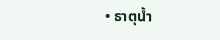• ธาตุน้ำ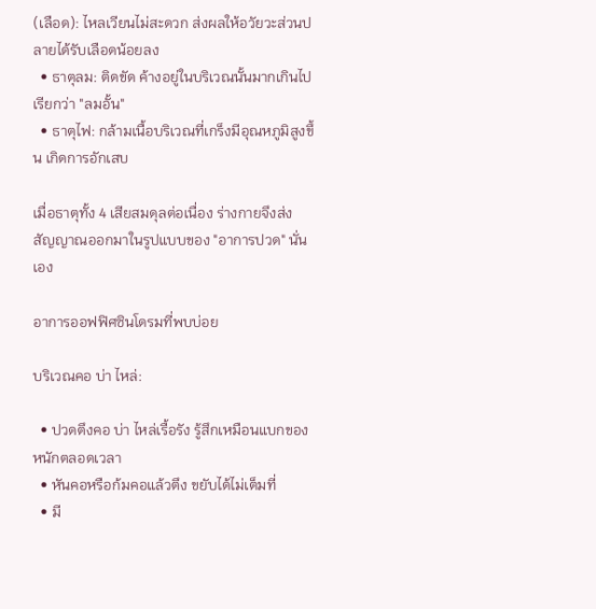(เลือด): ไหลเวียนไม่สะดวก ส่งผลให้อวัยวะส่วนปลายได้รับเลือดน้อยลง
  • ธาตุลม: ติดขัด ค้างอยู่ในบริเวณนั้นมากเกินไป เรียกว่า "ลมอั้น"
  • ธาตุไฟ: กล้ามเนื้อบริเวณที่เกร็งมีอุณหภูมิสูงขึ้น เกิดการอักเสบ

เมื่อธาตุทั้ง 4 เสียสมดุลต่อเนื่อง ร่างกายจึงส่งสัญญาณออกมาในรูปแบบของ "อาการปวด" นั่นเอง

อาการออฟฟิศซินโดรมที่พบบ่อย

บริเวณคอ บ่า ไหล่:

  • ปวดตึงคอ บ่า ไหล่เรื้อรัง รู้สึกเหมือนแบกของหนักตลอดเวลา
  • หันคอหรือก้มคอแล้วตึง ขยับได้ไม่เต็มที่
  • มี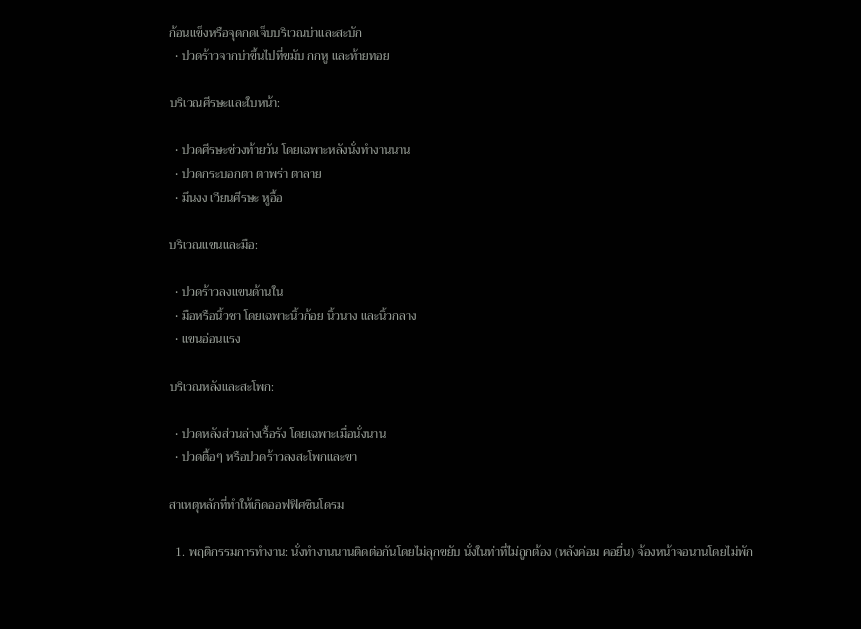ก้อนแข็งหรือจุดกดเจ็บบริเวณบ่าและสะบัก
  • ปวดร้าวจากบ่าขึ้นไปที่ขมับ กกหู และท้ายทอย

บริเวณศีรษะและใบหน้า:

  • ปวดศีรษะช่วงท้ายวัน โดยเฉพาะหลังนั่งทำงานนาน
  • ปวดกระบอกตา ตาพร่า ตาลาย
  • มึนงง เวียนศีรษะ หูอื้อ

บริเวณแขนและมือ:

  • ปวดร้าวลงแขนด้านใน
  • มือหรือนิ้วชา โดยเฉพาะนิ้วก้อย นิ้วนาง และนิ้วกลาง
  • แขนอ่อนแรง

บริเวณหลังและสะโพก:

  • ปวดหลังส่วนล่างเรื้อรัง โดยเฉพาะเมื่อนั่งนาน
  • ปวดตื้อๆ หรือปวดร้าวลงสะโพกและขา

สาเหตุหลักที่ทำให้เกิดออฟฟิศซินโดรม

  1. พฤติกรรมการทำงาน: นั่งทำงานนานติดต่อกันโดยไม่ลุกขยับ นั่งในท่าที่ไม่ถูกต้อง (หลังค่อม คอยื่น) จ้องหน้าจอนานโดยไม่พัก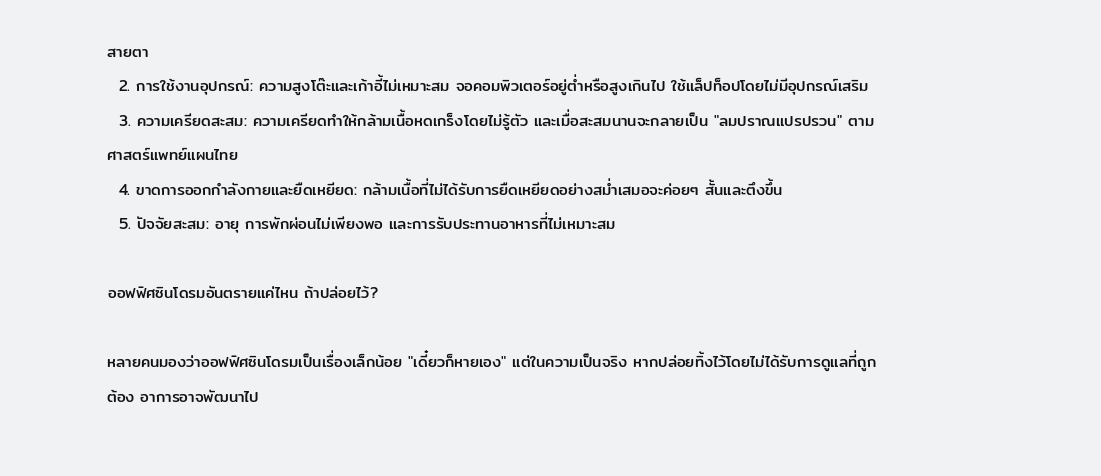สายตา
  2. การใช้งานอุปกรณ์: ความสูงโต๊ะและเก้าอี้ไม่เหมาะสม จอคอมพิวเตอร์อยู่ต่ำหรือสูงเกินไป ใช้แล็ปท็อปโดยไม่มีอุปกรณ์เสริม
  3. ความเครียดสะสม: ความเครียดทำให้กล้ามเนื้อหดเกร็งโดยไม่รู้ตัว และเมื่อสะสมนานจะกลายเป็น "ลมปราณแปรปรวน" ตามศาสตร์แพทย์แผนไทย
  4. ขาดการออกกำลังกายและยืดเหยียด: กล้ามเนื้อที่ไม่ได้รับการยืดเหยียดอย่างสม่ำเสมอจะค่อยๆ สั้นและตึงขึ้น
  5. ปัจจัยสะสม: อายุ การพักผ่อนไม่เพียงพอ และการรับประทานอาหารที่ไม่เหมาะสม

ออฟฟิศซินโดรมอันตรายแค่ไหน ถ้าปล่อยไว้?

หลายคนมองว่าออฟฟิศซินโดรมเป็นเรื่องเล็กน้อย "เดี๋ยวก็หายเอง" แต่ในความเป็นจริง หากปล่อยทิ้งไว้โดยไม่ได้รับการดูแลที่ถูกต้อง อาการอาจพัฒนาไป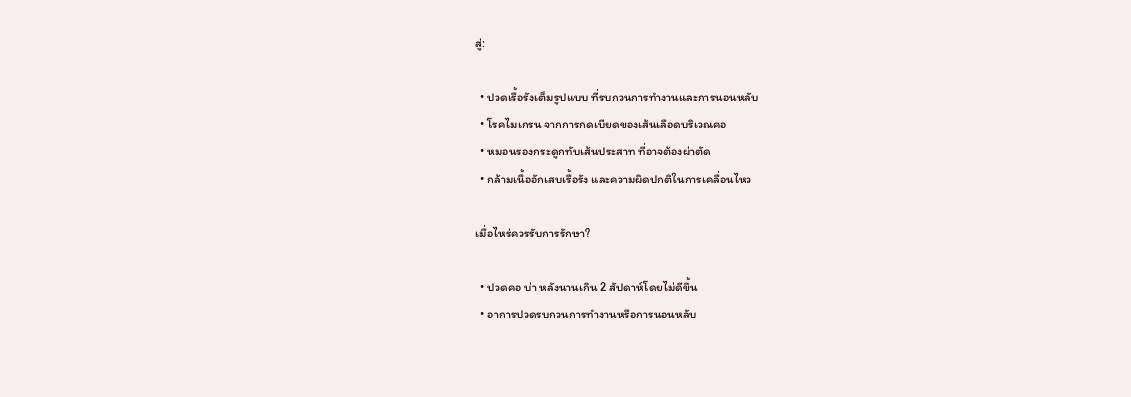สู่:

  • ปวดเรื้อรังเต็มรูปแบบ ที่รบกวนการทำงานและการนอนหลับ
  • โรคไมเกรน จากการกดเบียดของเส้นเลือดบริเวณคอ
  • หมอนรองกระดูกทับเส้นประสาท ที่อาจต้องผ่าตัด
  • กล้ามเนื้ออักเสบเรื้อรัง และความผิดปกติในการเคลื่อนไหว

เมื่อไหร่ควรรับการรักษา?

  • ปวดคอ บ่า หลังนานเกิน 2 สัปดาห์โดยไม่ดีขึ้น
  • อาการปวดรบกวนการทำงานหรือการนอนหลับ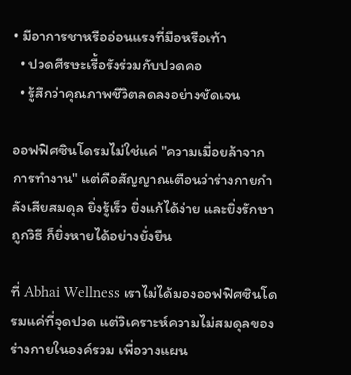• มีอาการชาหรืออ่อนแรงที่มือหรือเท้า
  • ปวดศีรษะเรื้อรังร่วมกับปวดคอ
  • รู้สึกว่าคุณภาพชีวิตลดลงอย่างชัดเจน

ออฟฟิศซินโดรมไม่ใช่แค่ "ความเมื่อยล้าจากการทำงาน" แต่คือสัญญาณเตือนว่าร่างกายกำลังเสียสมดุล ยิ่งรู้เร็ว ยิ่งแก้ได้ง่าย และยิ่งรักษาถูกวิธี ก็ยิ่งหายได้อย่างยั่งยืน

ที่ Abhai Wellness เราไม่ได้มองออฟฟิศซินโดรมแค่ที่จุดปวด แต่วิเคราะห์ความไม่สมดุลของร่างกายในองค์รวม เพื่อวางแผน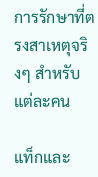การรักษาที่ตรงสาเหตุจริงๆ สำหรับแต่ละคน

แท็กและ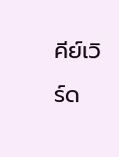คีย์เวิร์ด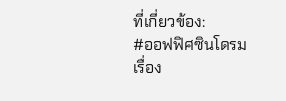ที่เกี่ยวข้อง:
#ออฟฟิศซินโดรม
เรื่อง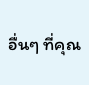อื่นๆ ที่คุณ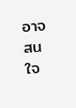อาจสนใจ